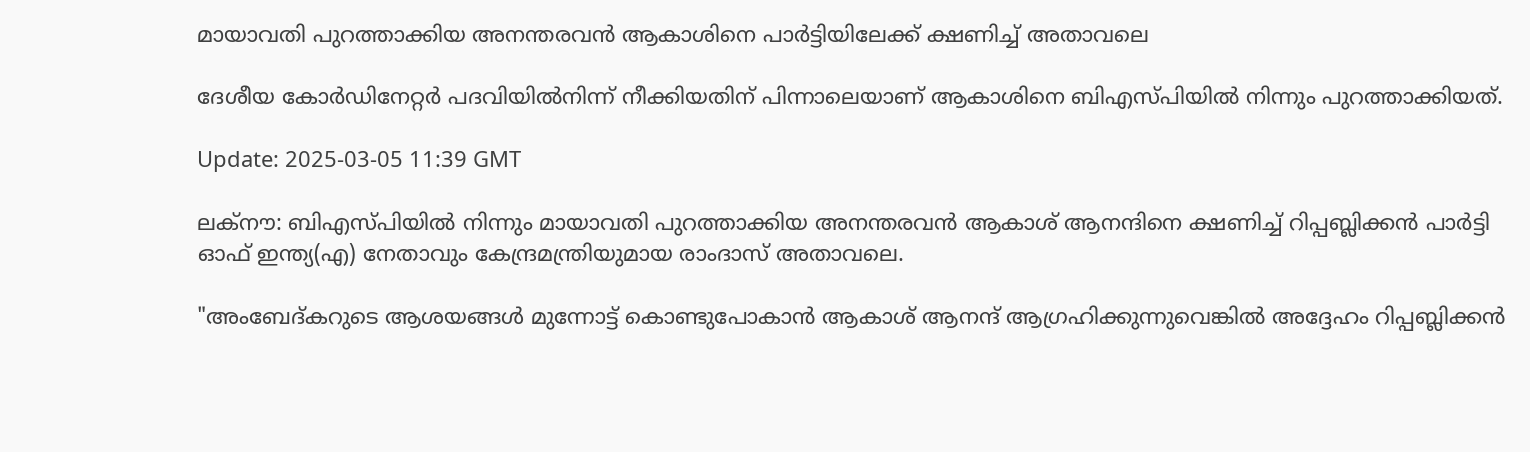മായാവതി പുറത്താക്കിയ അനന്തരവൻ ആകാശിനെ പാർട്ടിയിലേക്ക് ക്ഷണിച്ച് അതാവലെ

ദേശീയ കോര്‍ഡിനേറ്റര്‍ പദവിയില്‍നിന്ന് നീക്കിയതിന് പിന്നാലെയാണ് ആകാശിനെ ബിഎസ്പിയില്‍ നിന്നും പുറത്താക്കിയത്.

Update: 2025-03-05 11:39 GMT

ലക്‌നൗ: ബിഎസ്പിയിൽ നിന്നും മായാവതി പുറത്താക്കിയ അനന്തരവൻ ആകാശ് ആനന്ദിനെ ക്ഷണിച്ച് റിപ്പബ്ലിക്കൻ പാർട്ടി ഓഫ് ഇന്ത്യ(എ) നേതാവും കേന്ദ്രമന്ത്രിയുമായ രാംദാസ് അതാവലെ.

"അംബേദ്കറുടെ ആശയങ്ങള്‍ മുന്നോട്ട് കൊണ്ടുപോകാൻ ആകാശ് ആനന്ദ് ആഗ്രഹിക്കുന്നുവെങ്കിൽ അദ്ദേഹം റിപ്പബ്ലിക്കൻ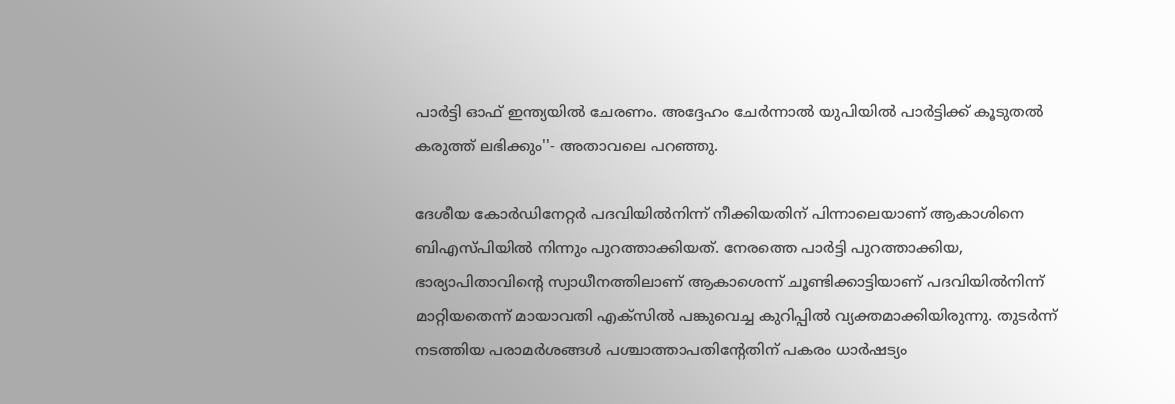പാർട്ടി ഓഫ് ഇന്ത്യയിൽ ചേരണം. അദ്ദേഹം ചേർന്നാൽ യുപിയിൽ പാര്‍ട്ടിക്ക് കൂടുതൽ കരുത്ത് ലഭിക്കും''- അതാവലെ പറഞ്ഞു.

ദേശീയ കോര്‍ഡിനേറ്റര്‍ പദവിയില്‍നിന്ന് നീക്കിയതിന് പിന്നാലെയാണ് ആകാശിനെ ബിഎസ്പിയില്‍ നിന്നും പുറത്താക്കിയത്. നേരത്തെ പാര്‍ട്ടി പുറത്താക്കിയ, ഭാര്യാപിതാവിന്റെ സ്വാധീനത്തിലാണ് ആകാശെന്ന് ചൂണ്ടിക്കാട്ടിയാണ് പദവിയില്‍നിന്ന് മാറ്റിയതെന്ന് മായാവതി എക്‌സില്‍ പങ്കുവെച്ച കുറിപ്പില്‍ വ്യക്തമാക്കിയിരുന്നു. തുടര്‍ന്ന് നടത്തിയ പരാമര്‍ശങ്ങള്‍ പശ്ചാത്താപതിന്റേതിന് പകരം ധാര്‍ഷട്യം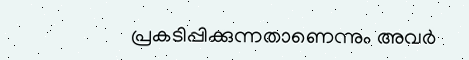പ്രകടിപ്പിക്കുന്നതാണെന്നും അവര്‍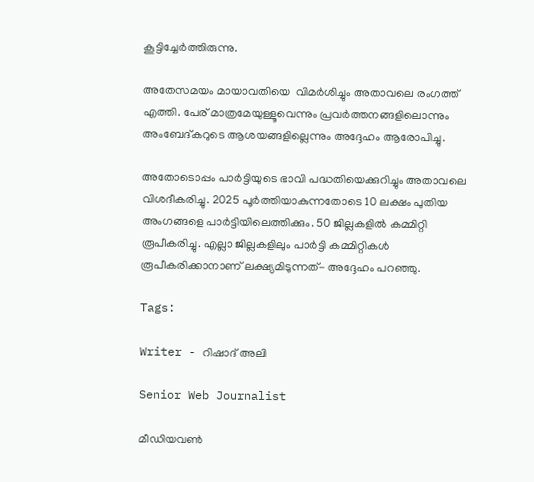കൂട്ടിച്ചേര്‍ത്തിരുന്നു.

അതേസമയം മായാവതിയെ  വിമര്‍ശിച്ചും അതാവലെ രംഗത്ത് എത്തി. പേര് മാത്രമേയുള്ളൂവെന്നും പ്രവര്‍ത്തനങ്ങളിലൊന്നും അംബേദ്കറുടെ ആശയങ്ങളില്ലെന്നും അദ്ദേഹം ആരോപിച്ചു.

അതോടൊപ്പം പാര്‍ട്ടിയുടെ ഭാവി പദ്ധതിയെക്കുറിച്ചും അതാവലെ വിശദീകരിച്ചു. 2025 പൂര്‍ത്തിയാകുന്നതോടെ 10 ലക്ഷം പുതിയ അംഗങ്ങളെ പാര്‍ട്ടിയിലെത്തിക്കും. 50 ജില്ലകളിൽ കമ്മിറ്റി രൂപീകരിച്ചു. എല്ലാ ജില്ലകളിലും പാർട്ടി കമ്മിറ്റികള്‍ രൂപീകരിക്കാനാണ് ലക്ഷ്യമിടുന്നത്- അദ്ദേഹം പറഞ്ഞു.

Tags:

Writer - റിഷാദ് അലി

Senior Web Journalist

മീഡിയവൺ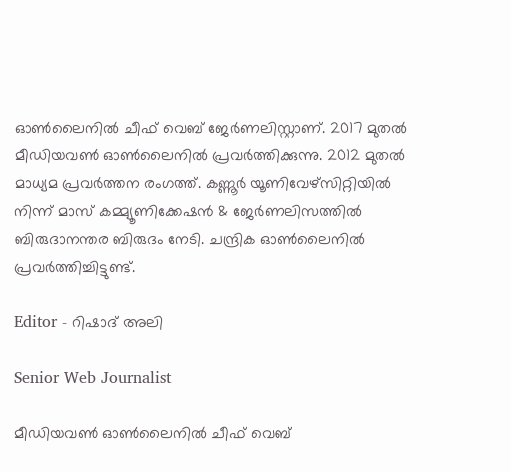ഓൺലൈനിൽ ചീഫ് വെബ് ജേർണലിസ്റ്റാണ്. 2017 മുതൽ മീഡിയവൺ ഓൺലൈനിൽ പ്രവർത്തിക്കുന്നു. 2012 മുതൽ മാധ്യമ പ്രവർത്തന രംഗത്ത്. കണ്ണൂര്‍ യൂണിവേഴ്‌സിറ്റിയിൽ നിന്ന് മാസ് കമ്മ്യൂണിക്കേഷന്‍ & ജേര്‍ണലിസത്തില്‍ ബിരുദാനന്തര ബിരുദം നേടി. ചന്ദ്രിക ഓണ്‍ലൈനില്‍ പ്രവര്‍ത്തിച്ചിട്ടുണ്ട്.

Editor - റിഷാദ് അലി

Senior Web Journalist

മീഡിയവൺ ഓൺലൈനിൽ ചീഫ് വെബ്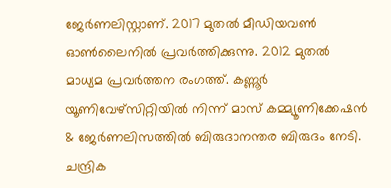ജേർണലിസ്റ്റാണ്. 2017 മുതൽ മീഡിയവൺ ഓൺലൈനിൽ പ്രവർത്തിക്കുന്നു. 2012 മുതൽ മാധ്യമ പ്രവർത്തന രംഗത്ത്. കണ്ണൂര്‍ യൂണിവേഴ്‌സിറ്റിയിൽ നിന്ന് മാസ് കമ്മ്യൂണിക്കേഷന്‍ & ജേര്‍ണലിസത്തില്‍ ബിരുദാനന്തര ബിരുദം നേടി. ചന്ദ്രിക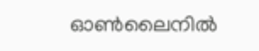ഓണ്‍ലൈനില്‍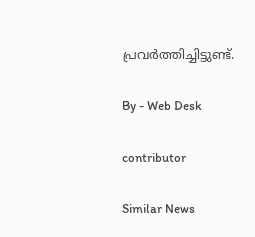പ്രവര്‍ത്തിച്ചിട്ടുണ്ട്.

By - Web Desk

contributor

Similar News